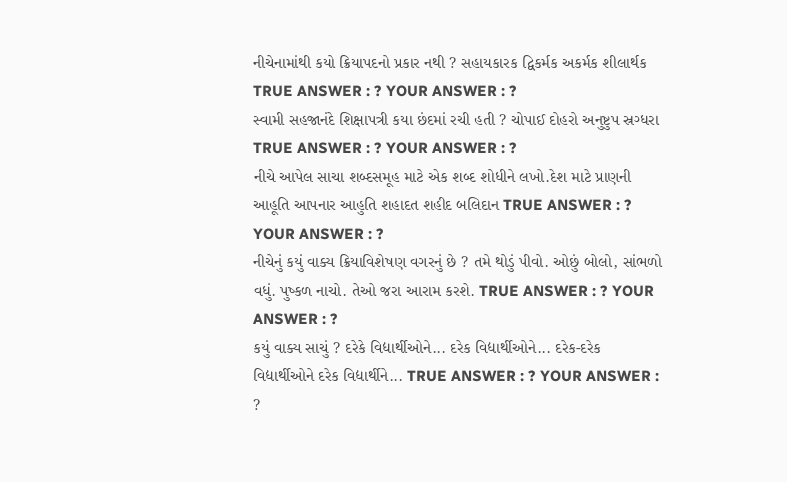નીચેનામાંથી કયો ક્રિયાપદનો પ્રકાર નથી ? સહાયકારક દ્વિકર્મક અકર્મક શીલાર્થક TRUE ANSWER : ? YOUR ANSWER : ?
સ્વામી સહજાનંદે શિક્ષાપત્રી કયા છંદમાં રચી હતી ? ચોપાઈ દોહરો અનુષ્ટુપ સ્રગ્ધરા TRUE ANSWER : ? YOUR ANSWER : ?
નીચે આપેલ સાચા શબ્દસમૂહ માટે એક શબ્દ શોધીને લખો.દેશ માટે પ્રાણની આહૂતિ આપનાર આહુતિ શહાદત શહીદ બલિદાન TRUE ANSWER : ? YOUR ANSWER : ?
નીચેનું કયું વાક્ય ક્રિયાવિશેષણ વગરનું છે ? તમે થોડું પીવો. ઓછું બોલો, સાંભળો વધું. પુષ્કળ નાચો. તેઓ જરા આરામ કરશે. TRUE ANSWER : ? YOUR ANSWER : ?
કયું વાક્ય સાચું ? દરેકે વિદ્યાર્થીઓને... દરેક વિદ્યાર્થીઓને... દરેક-દરેક વિદ્યાર્થીઓને દરેક વિદ્યાર્થીને... TRUE ANSWER : ? YOUR ANSWER : ?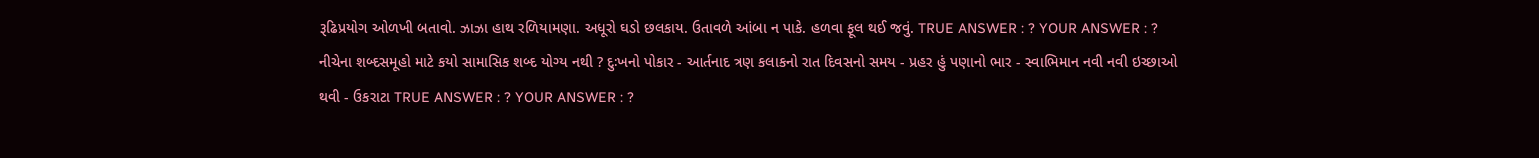રૂઢિપ્રયોગ ઓળખી બતાવો. ઝાઝા હાથ રળિયામણા. અધૂરો ઘડો છલકાય. ઉતાવળે આંબા ન પાકે. હળવા ફૂલ થઈ જવું. TRUE ANSWER : ? YOUR ANSWER : ?
નીચેના શબ્દસમૂહો માટે કયો સામાસિક શબ્દ યોગ્ય નથી ? દુઃખનો પોકાર - આર્તનાદ ત્રણ કલાકનો રાત દિવસનો સમય - પ્રહર હું પણાનો ભાર - સ્વાભિમાન નવી નવી ઇચ્છાઓ થવી - ઉકરાટા TRUE ANSWER : ? YOUR ANSWER : ?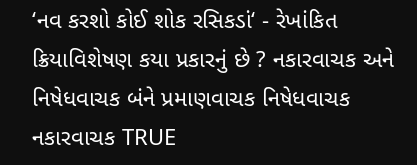‘નવ કરશો કોઈ શોક રસિકડાં‘ - રેખાંકિત ક્રિયાવિશેષણ કયા પ્રકારનું છે ? નકારવાચક અને નિષેધવાચક બંને પ્રમાણવાચક નિષેધવાચક નકારવાચક TRUE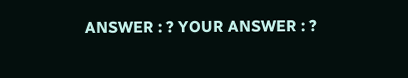ANSWER : ? YOUR ANSWER : ?